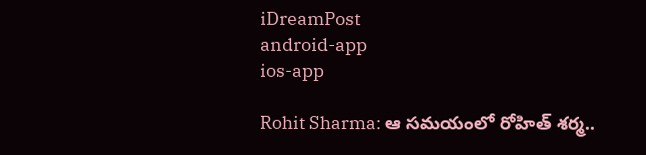iDreamPost
android-app
ios-app

Rohit Sharma: ఆ సమయంలో రోహిత్‌ శర్మ..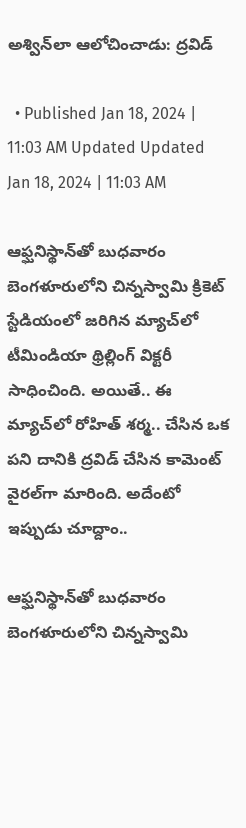అశ్విన్‌లా ఆలోచించాడు: ద్రవిడ్‌

  • Published Jan 18, 2024 | 11:03 AM Updated Updated Jan 18, 2024 | 11:03 AM

ఆఫ్ఘనిస్థాన్‌తో బుధవారం బెంగళూరులోని చిన్నస్వామి క్రికెట్‌ స్టేడియంలో జరిగిన మ్యాచ్‌లో టీమిండియా థ్రిల్లింగ్‌ విక్టరీ సాధించింది. అయితే.. ఈ మ్యాచ్‌లో రోహిత్‌ శర్మ.. చేసిన ఒక పని దానికి ద్రవిడ్‌ చేసిన కామెంట్‌ వైరల్‌గా మారింది. అదేంటో ఇప్పుడు చూద్దాం..

ఆఫ్ఘనిస్థాన్‌తో బుధవారం బెంగళూరులోని చిన్నస్వామి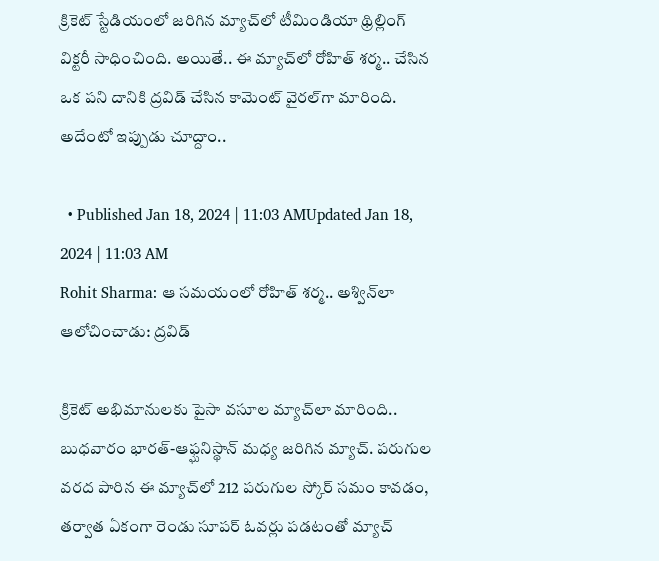క్రికెట్‌ స్టేడియంలో జరిగిన మ్యాచ్‌లో టీమిండియా థ్రిల్లింగ్‌ విక్టరీ సాధించింది. అయితే.. ఈ మ్యాచ్‌లో రోహిత్‌ శర్మ.. చేసిన ఒక పని దానికి ద్రవిడ్‌ చేసిన కామెంట్‌ వైరల్‌గా మారింది. అదేంటో ఇప్పుడు చూద్దాం..

  • Published Jan 18, 2024 | 11:03 AMUpdated Jan 18, 2024 | 11:03 AM
Rohit Sharma: ఆ సమయంలో రోహిత్‌ శర్మ.. అశ్విన్‌లా ఆలోచించాడు: ద్రవిడ్‌

క్రికెట్‌ అభిమానులకు పైసా వసూల మ్యాచ్‌లా మారింది.. బుధవారం భారత్‌-ఆఫ్ఘనిస్థాన్‌ మధ్య జరిగిన మ్యాచ్‌. పరుగుల వరద పారిన ఈ మ్యాచ్‌లో 212 పరుగుల స్కోర్‌ సమం కావడం, తర్వాత ఏకంగా రెండు సూపర్‌ ఓవర్లు పడటంతో మ్యాచ్‌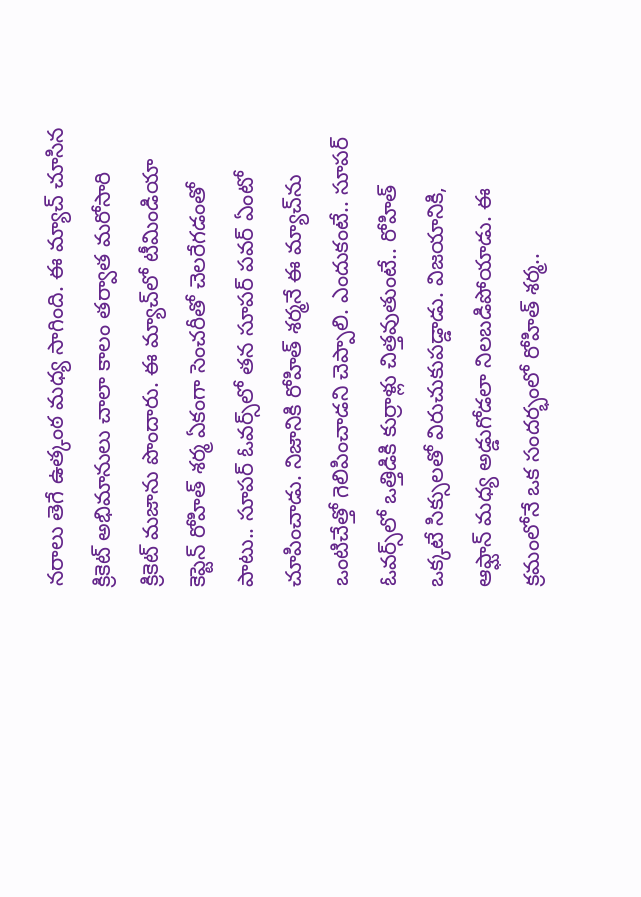నరాలు తెగే ఉత్కంఠ మధ్య సాగింది. ఈ మ్యాచ్‌ చూసిన క్రికెట్‌ అభిమానులు చాలా కాలం తర్వాత మరోసారి క్రికెట్‌ మజాను పొందారు. ఈ మ్యాచ్‌లో టీమిండియా కెప్టెన్‌ రోహిత్‌ శర్మ ఏకంగా సెంచరీతో చెలరేగడంతో పాటు.. సూపర్‌ ఓవర్స్‌లో తన సూపర్‌ పవర్‌ ఏంటో చూపించాడు. నిజానికి రోహిత్‌ శర్మనే ఈ మ్యాచ్‌ను ఒంటిచేత్తో గెలిపించాడని చెప్పాలి. ఎందుకంటే.. సూపర్‌ ఓవర్స్‌లో ఒత్తిడికి కుర్రాళ్లు చిత్తవుతుంటే.. రోహిత్‌ ఒక్కటే సిక్సులతో విరుచుకుపడ్డాడు. విజయానికి, ఆఫ్ఘాన్‌ మధ్య అడ్డుగోడలా నిలబడిపోయాడు. ఈ క్రమంలోనే ఒక సందర్భంలో రోహిత్‌ శర్మ..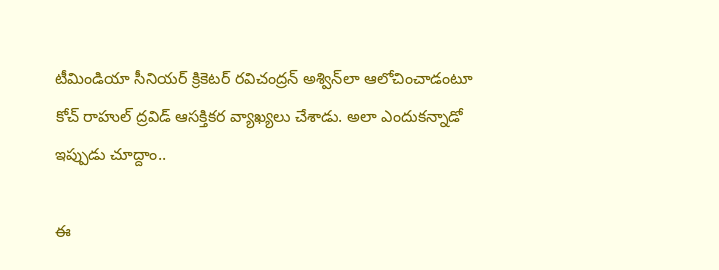టీమిండియా సీనియర్‌ క్రికెటర్‌ రవిచంద్రన్‌ అశ్విన్‌లా ఆలోచించాడంటూ కోచ్‌ రాహుల్‌ ద్రవిడ్‌ ఆసక్తికర వ్యాఖ్యలు చేశాడు. అలా ఎందుకన్నాడో ఇప్పుడు చూద్దాం..

ఈ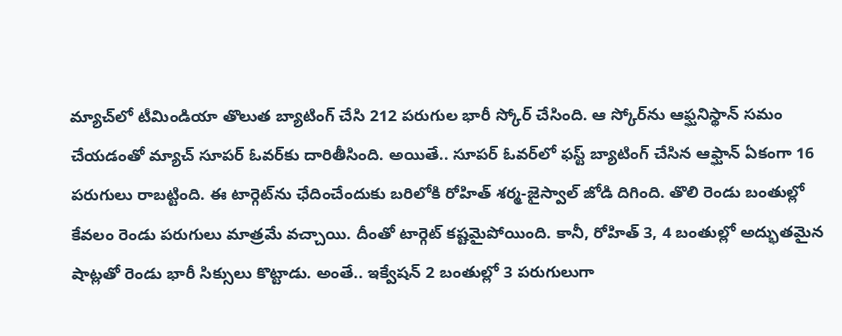మ్యాచ్‌లో టీమిండియా తొలుత బ్యాటింగ్‌ చేసి 212 పరుగుల భారీ స్కోర్‌ చేసింది. ఆ స్కోర్‌ను ఆఫ్ఘనిస్థాన్‌ సమం చేయడంతో మ్యాచ్‌ సూపర్‌ ఓవర్‌కు దారితీసింది. అయితే.. సూపర్‌ ఓవర్‌లో ఫస్ట్‌ బ్యాటింగ్‌ చేసిన ఆఫ్ఘాన్‌ ఏకంగా 16 పరుగులు రాబట్టింది. ఈ టార్గెట్‌ను ఛేదించేందుకు బరిలోకి రోహిత్‌ శర్మ-జైస్వాల్‌ జోడి దిగింది. తొలి రెండు బంతుల్లో కేవలం రెండు పరుగులు మాత్రమే వచ్చాయి. దీంతో టార్గెట్‌ కష్టమైపోయింది. కానీ, రోహిత్‌ 3, 4 బంతుల్లో అద్భుతమైన షాట్లతో రెండు భారీ సిక్సులు కొట్టాడు. అంతే.. ఇక్వేషన్‌ 2 బంతుల్లో 3 పరుగులుగా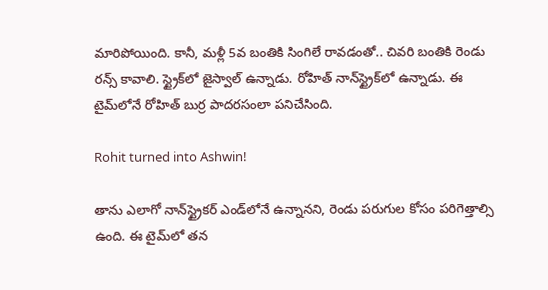మారిపోయింది. కానీ, మళ్లీ 5వ బంతికి సింగిలే రావడంతో.. చివరి బంతికి రెండు రన్స్‌ కావాలి. స్ట్రైక్‌లో జైస్వాల్‌ ఉన్నాడు. రోహిత్‌ నాన్‌స్ట్రైక్‌లో ఉన్నాడు. ఈ టైమ్‌లోనే రోహిత్‌ బుర్ర పాదరసంలా పనిచేసింది.

Rohit turned into Ashwin!

తాను ఎలాగో నాన్‌స్ట్రైకర్‌ ఎండ్‌లోనే ఉన్నానని, రెండు పరుగుల కోసం పరిగెత్తాల్సి ఉంది. ఈ టైమ్‌లో తన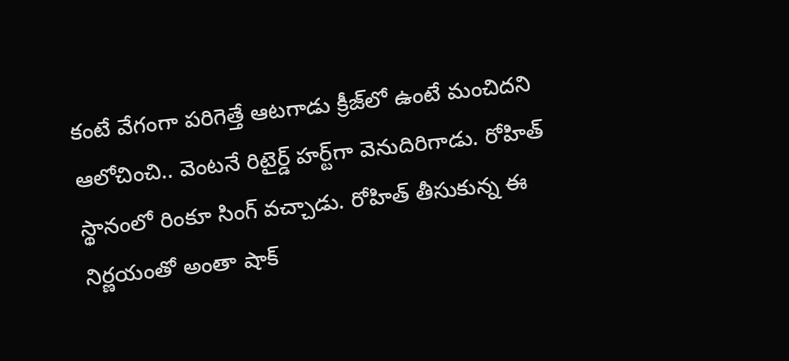కంటే వేగంగా పరిగెత్తే ఆటగాడు క్రీజ్‌లో ఉంటే మంచిదని ఆలోచించి.. వెంటనే రిటైర్డ్‌ హర్ట్‌గా వెనుదిరిగాడు. రోహిత్‌ స్థానంలో రింకూ సింగ్‌ వచ్చాడు. రోహిత్‌ తీసుకున్న ఈ నిర్ణయంతో అంతా షాక్‌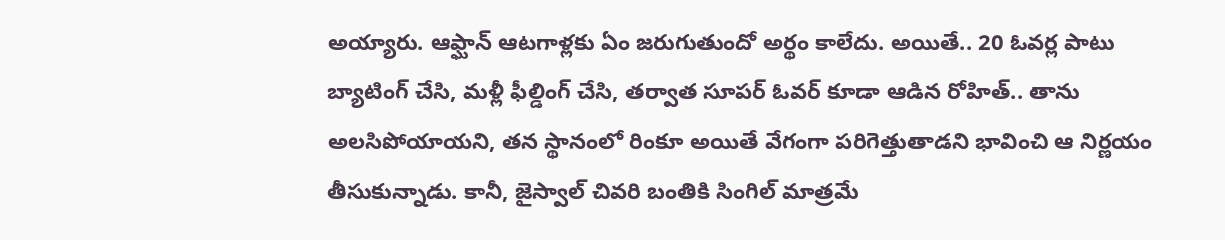అయ్యారు. ఆఫ్ఘాన్‌ ఆటగాళ్లకు ఏం జరుగుతుందో అర్థం కాలేదు. అయితే.. 20 ఓవర్ల పాటు బ్యాటింగ్‌ చేసి, మళ్లీ ఫీల్డింగ్‌ చేసి, తర్వాత సూపర్‌ ఓవర్‌ కూడా ఆడిన రోహిత్‌.. తాను అలసిపోయాయని, తన స్థానంలో రింకూ అయితే వేగంగా పరిగెత్తుతాడని భావించి ఆ నిర్ణయం తీసుకున్నాడు. కానీ, జైస్వాల్‌ చివరి బంతికి సింగిల్‌ మాత్రమే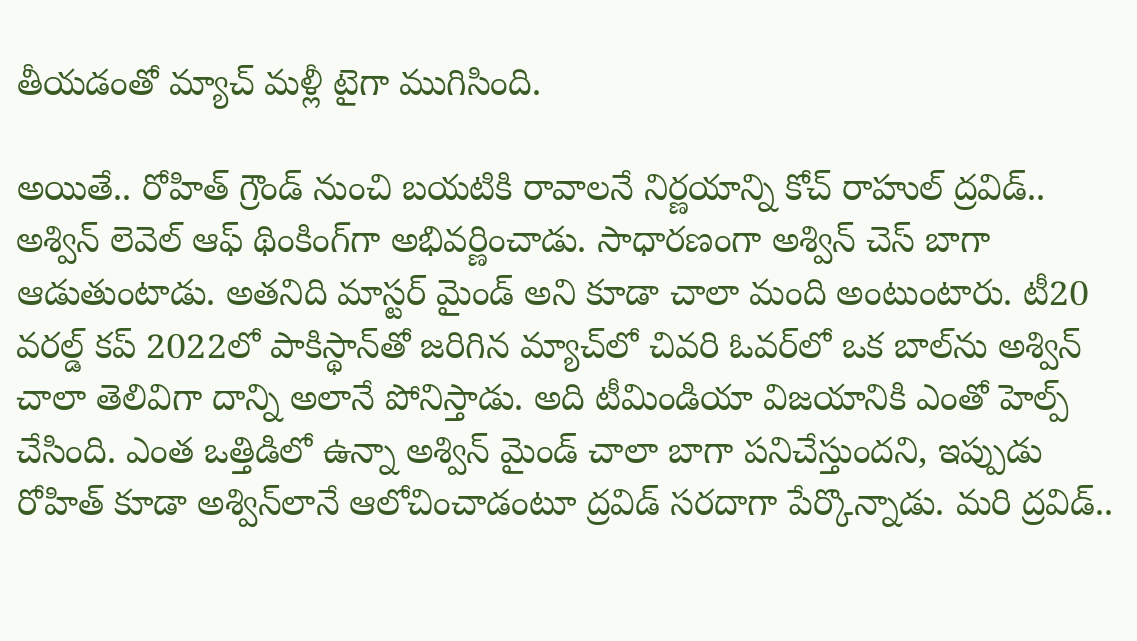తీయడంతో మ్యాచ్‌ మళ్లీ టైగా ముగిసింది.

అయితే.. రోహిత్‌ గ్రౌండ్‌ నుంచి బయటికి రావాలనే నిర్ణయాన్ని కోచ్‌ రాహుల్‌ ద్రవిడ్‌.. అశ్విన్‌ లెవెల్‌ ఆఫ్‌ థింకింగ్‌గా అభివర్ణించాడు. సాధారణంగా అశ్విన్‌ చెస్‌ బాగా ఆడుతుంటాడు. అతనిది మాస్టర్‌ మైండ్‌ అని కూడా చాలా మంది అంటుంటారు. టీ20 వరల్డ్‌ కప్‌ 2022లో పాకిస్థాన్‌తో జరిగిన మ్యాచ్‌లో చివరి ఓవర్‌లో ఒక బాల్‌ను అశ్విన్‌ చాలా తెలివిగా దాన్ని అలానే పోనిస్తాడు. అది టీమిండియా విజయానికి ఎంతో హెల్ప్‌ చేసింది. ఎంత ఒత్తిడిలో ఉన్నా అశ్విన్‌ మైండ్‌ చాలా బాగా పనిచేస్తుందని, ఇప్పుడు రోహిత్‌ కూడా అశ్విన్‌లానే ఆలోచించాడంటూ ద్రవిడ్‌ సరదాగా పేర్కొన్నాడు. మరి ద్రవిడ్‌..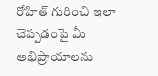రోహిత్‌ గురించి ఇలా చెప్పడంపై మీ అభిప్రాయాలను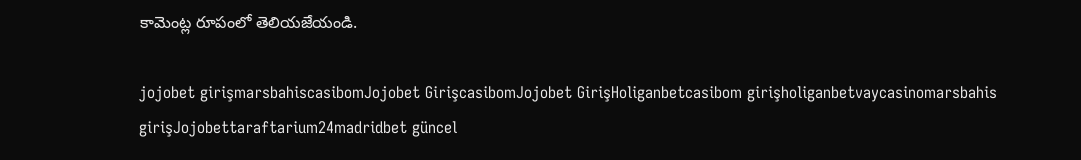కామెంట్ల రూపంలో తెలియజేయండి.

jojobet girişmarsbahiscasibomJojobet GirişcasibomJojobet GirişHoliganbetcasibom girişholiganbetvaycasinomarsbahis girişJojobettaraftarium24madridbet güncel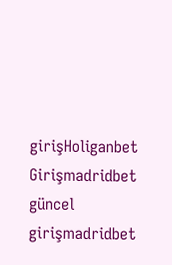girişHoliganbet Girişmadridbet güncel girişmadridbet